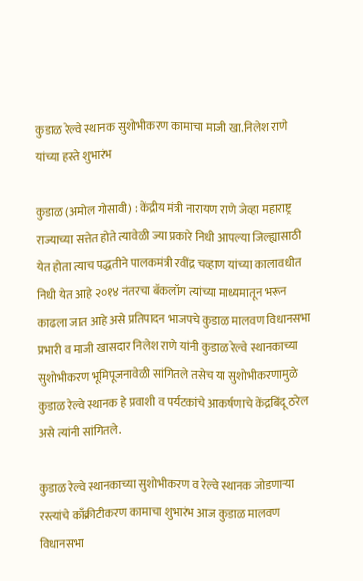कुडाळ रेल्वे स्थानक सुशोभीकरण कामाचा माजी खा.निलेश राणे यांच्या हस्ते शुभारंभ

कुडाळ (अमोल गोसावी) : केंद्रीय मंत्री नारायण राणे जेव्हा महाराष्ट्र राज्याच्या सत्तेत होते त्यावेळी ज्या प्रकारे निधी आपल्या जिल्ह्यासाठी येत होता त्याच पद्धतीने पालकमंत्री रवींद्र चव्हाण यांच्या कालावधीत निधी येत आहे २०१४ नंतरचा बॅकलॉग त्यांच्या माध्यमातून भरून काढला जात आहे असे प्रतिपादन भाजपचे कुडाळ मालवण विधानसभा प्रभारी व माजी खासदार निलेश राणे यांनी कुडाळ रेल्वे स्थानकाच्या सुशोभीकरण भूमिपूजनावेळी सांगितले तसेच या सुशोभीकरणामुळे कुडाळ रेल्वे स्थानक हे प्रवाशी व पर्यटकांचे आकर्षणाचे केंद्रबिंदू ठरेल असे त्यांनी सांगितले.

कुडाळ रेल्वे स्थानकाच्या सुशोभीकरण व रेल्वे स्थानक जोडणाऱ्या रस्त्यांचे काँक्रीटीकरण कामाचा शुभारंभ आज कुडाळ मालवण विधानसभा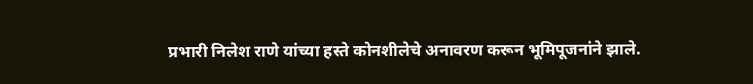प्रभारी निलेश राणे यांच्या हस्ते कोनशीलेचे अनावरण करून भूमिपूजनांने झाले.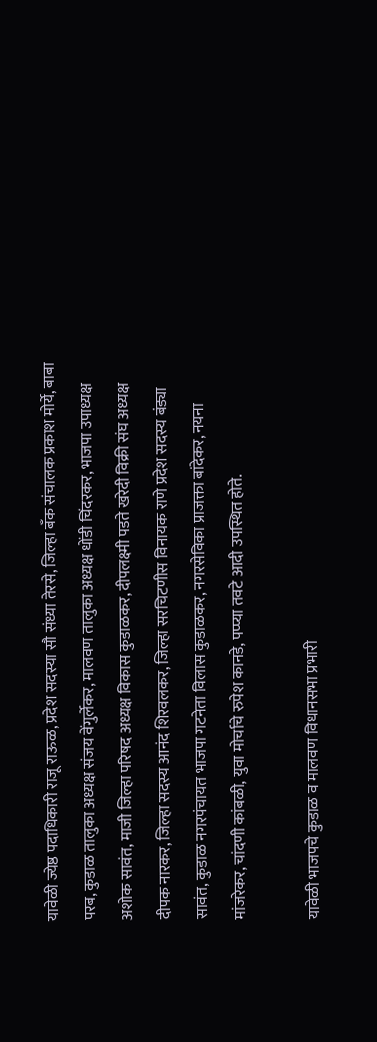यावेळी ज्येष्ठ पदाधिकारी राजू राऊळ, प्रदेश सदस्या सौ संध्या तेरसे, जिल्हा बँक संचालक प्रकाश मोर्ये, बाबा परब, कुडाळ तालुका अध्यक्ष संजय वेंगुर्लेकर, मालवण तालुका अध्यक्ष धोंडी चिंदरकर, भाजपा उपाध्यक्ष अशोक सावंत, माजी जिल्हा परिषद अध्यक्ष विकास कुडाळकर, दीपलक्ष्मी पडते खरेदी विक्री संघ अध्यक्ष दीपक नारकर, जिल्हा सदस्य आनंद शिरवलकर, जिल्हा सरचिटणीस विनायक राणे प्रदेश सदस्य बंड्या सावंत, कुडाळ नगरपंचायत भाजपा गटनेता विलास कुडाळकर, नगरसेविका प्राजक्ता बांदेकर, नयना मांजरेकर, चांदणी कांबळी, युवा मोर्चाचे रुपेश कानडे, पप्प्या तवटे आदी उपस्थित होते.

यावेळी भाजपचे कुडाळ व मालवण विधानसभा प्रभारी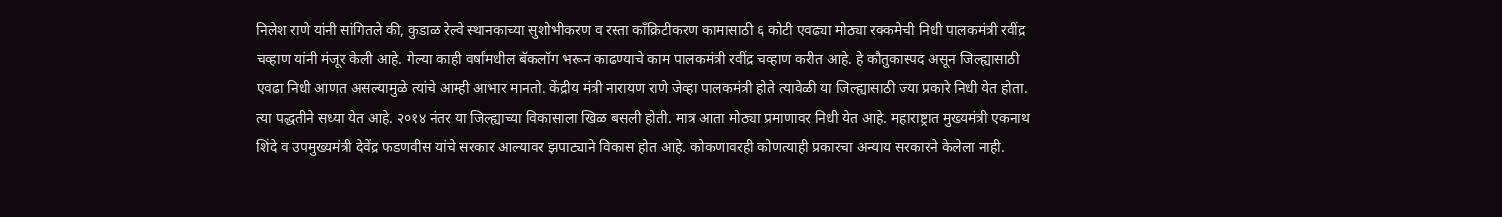निलेश राणे यांनी सांगितले की, कुडाळ रेल्वे स्थानकाच्या सुशोभीकरण व रस्ता कॉंक्रिटीकरण कामासाठी ६ कोटी एवढ्या मोठ्या रक्कमेची निधी पालकमंत्री रवींद्र चव्हाण यांनी मंजूर केली आहे. गेल्या काही वर्षांमधील बॅकलॉग भरून काढण्याचे काम पालकमंत्री रवींद्र चव्हाण करीत आहे. हे कौतुकास्पद असून जिल्ह्यासाठी एवढा निधी आणत असल्यामुळे त्यांचे आम्ही आभार मानतो. केंद्रीय मंत्री नारायण राणे जेव्हा पालकमंत्री होते त्यावेळी या जिल्ह्यासाठी ज्या प्रकारे निधी येत होता. त्या पद्धतीने सध्या येत आहे. २०१४ नंतर या जिल्ह्याच्या विकासाला खिळ बसली होती. मात्र आता मोठ्या प्रमाणावर निधी येत आहे. महाराष्ट्रात मुख्यमंत्री एकनाथ शिंदे व उपमुख्यमंत्री देवेंद्र फडणवीस यांचे सरकार आल्यावर झपाट्याने विकास होत आहे. कोकणावरही कोणत्याही प्रकारचा अन्याय सरकारने केलेला नाही.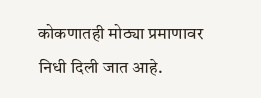कोकणातही मोठ्या प्रमाणावर निधी दिली जात आहे.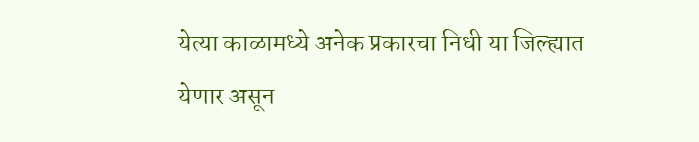येत्या काळामध्ये अनेक प्रकारचा निधी या जिल्ह्यात येणार असून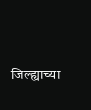जिल्ह्याच्या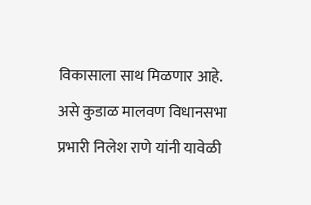विकासाला साथ मिळणार आहे. असे कुडाळ मालवण विधानसभा प्रभारी निलेश राणे यांनी यावेळी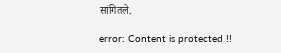सांगितले.

error: Content is protected !!